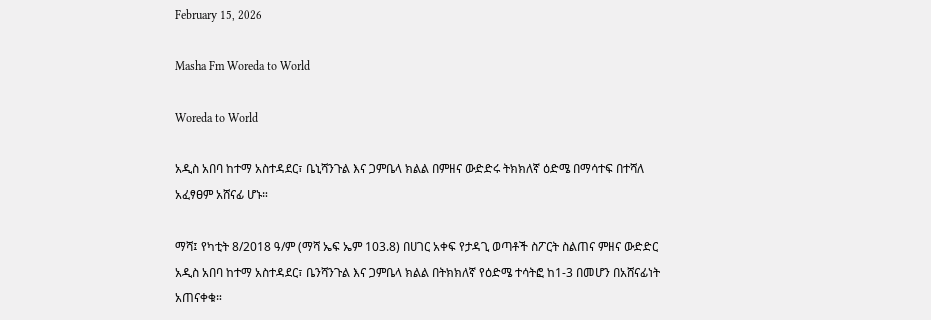February 15, 2026

Masha Fm Woreda to World

Woreda to World

አዲስ አበባ ከተማ አስተዳደር፣ ቤኒሻንጉል እና ጋምቤላ ክልል በምዘና ውድድሩ ትክክለኛ ዕድሜ በማሳተፍ በተሻለ አፈፃፀም አሸናፊ ሆኑ።

ማሻ፤ የካቲት 8/2018 ዓ/ም (ማሻ ኤፍ ኤም 103.8) በሀገር አቀፍ የታዳጊ ወጣቶች ስፖርት ስልጠና ምዘና ውድድር አዲስ አበባ ከተማ አስተዳደር፣ ቤንሻንጉል እና ጋምቤላ ክልል በትክክለኛ የዕድሜ ተሳትፎ ከ1-3 በመሆን በአሸናፊነት አጠናቀቁ።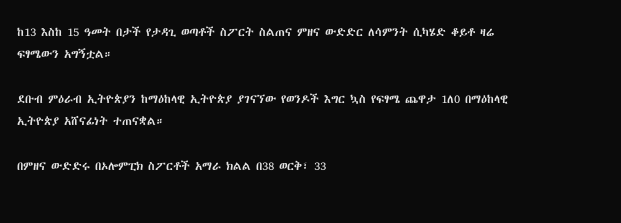ከ13 እስከ 15 ዓመት በታች የታዳጊ ወጣቶች ስፖርት ስልጠና ምዘና ውድድር ለሳምንት ሲካሄድ ቆይቶ ዛሬ ፍፃሜውን አግኝቷል።

ደቡብ ምዕራብ ኢትዮጵያን ከማዕከላዊ ኢትዮጵያ ያገናኘው የወንዶች እግር ኳስ የፍፃሜ ጨዋታ 1ለ0 በማዕከላዊ ኢትዮጵያ አሸናፊነት ተጠናቋል።

በምዘና ውድድሩ በኦሎምፒክ ስፖርቶች አማራ ክልል በ38 ወርቅ፣ 33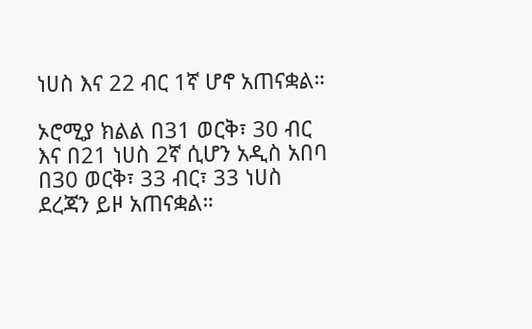ነሀስ እና 22 ብር 1ኛ ሆኖ አጠናቋል።

ኦሮሚያ ክልል በ31 ወርቅ፣ 30 ብር እና በ21 ነሀስ 2ኛ ሲሆን አዲስ አበባ በ30 ወርቅ፣ 33 ብር፣ 33 ነሀስ ደረጃን ይዞ አጠናቋል።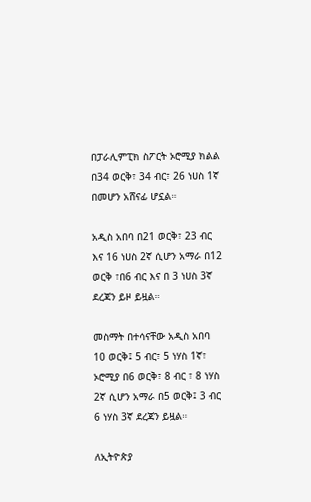በፓራሊምፒክ ስፖርት ኦሮሚያ ክልል በ34 ወርቅ፣ 34 ብር፣ 26 ነሀስ 1ኛ በመሆን አሸናፊ ሆኗል።

አዲስ አበባ በ21 ወርቅ፣ 23 ብር እና 16 ነሀስ 2ኛ ሲሆን አማራ በ12 ወርቅ ፣በ6 ብር እና በ 3 ነሀስ 3ኛ ደረጃን ይዞ ይዟል።

መስማት በተሳናቸው አዲስ አበባ 10 ወርቅ፤ 5 ብር፣ 5 ነሃስ 1ኛ፣ ኦሮሚያ በ6 ወርቅ፣ 8 ብር ፣ 8 ነሃስ 2ኛ ሲሆን አማራ በ5 ወርቅ፤ 3 ብር 6 ነሃስ 3ኛ ደረጃን ይዟል።

ለኢትዮጵያ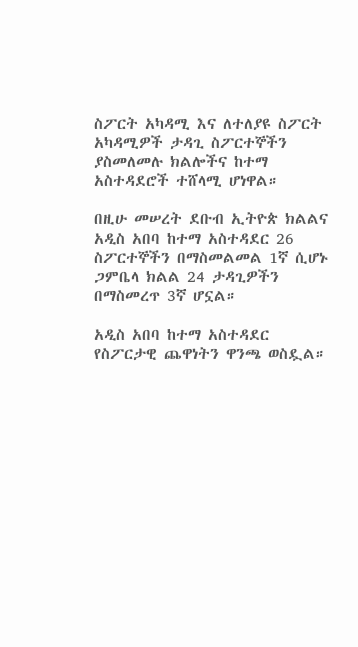ስፖርት አካዳሚ እና ለተለያዩ ስፖርት አካዳሚዎች ታዳጊ ስፖርተኞችን ያስመለመሉ ክልሎችና ከተማ አስተዳደሮች ተሸላሚ ሆነዋል።

በዚሁ መሠረት ደቡብ ኢትዮጵ ክልልና አዲስ አበባ ከተማ አስተዳደር 26 ስፖርተኞችን በማስመልመል 1ኛ ሲሆኑ
ጋምቤላ ክልል 24 ታዳጊዎችን በማስመረጥ 3ኛ ሆኗል።

አዲስ አበባ ከተማ አስተዳደር የስፖርታዊ ጨዋነትን ዋንጫ ወስዷል።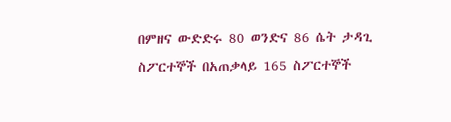በምዘና ውድድሩ 80 ወንድና 86 ሴት ታዳጊ ስፖርተኞች በአጠቃላይ 165 ስፖርተኞች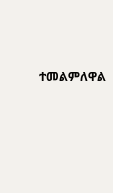ተመልምለዋል